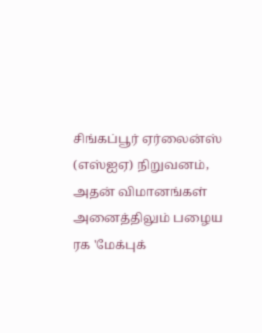சிங்கப்பூர் ஏர்லைன்ஸ் (எஸ்ஐஏ) நிறுவனம், அதன் விமானங்கள் அனைத்திலும் பழைய ரக 'மேக்புக்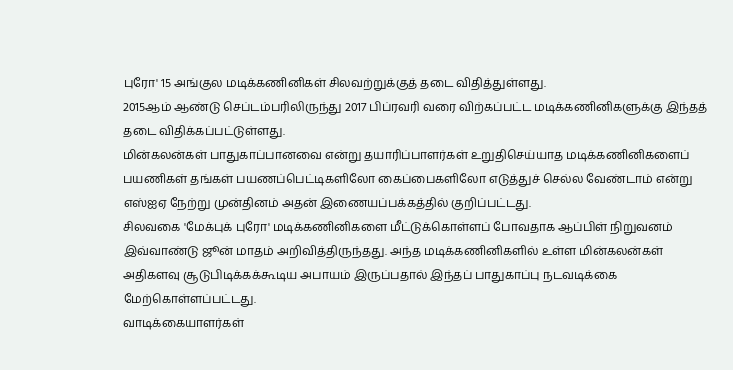புரோ' 15 அங்குல மடிக்கணினிகள் சிலவற்றுக்குத் தடை விதித்துள்ளது.
2015ஆம் ஆண்டு செப்டம்பரிலிருந்து 2017 பிப்ரவரி வரை விற்கப்பட்ட மடிக்கணினிகளுக்கு இந்தத் தடை விதிக்கப்பட்டுள்ளது.
மின்கலன்கள் பாதுகாப்பானவை என்று தயாரிப்பாளர்கள் உறுதிசெய்யாத மடிக்கணினிகளைப் பயணிகள் தங்கள் பயணப்பெட்டிகளிலோ கைப்பைகளிலோ எடுத்துச் செல்ல வேண்டாம் என்று எஸ்ஐஏ நேற்று முன்தினம் அதன் இணையப்பக்கத்தில் குறிப்பட்டது.
சிலவகை 'மேக்புக் புரோ' மடிக்கணினிகளை மீட்டுக்கொள்ளப் போவதாக ஆப்பிள் நிறுவனம் இவ்வாண்டு ஜூன் மாதம் அறிவித்திருந்தது. அந்த மடிக்கணினிகளில் உள்ள மின்கலன்கள் அதிகளவு சூடுபிடிக்கக்கூடிய அபாயம் இருப்பதால் இந்தப் பாதுகாப்பு நடவடிக்கை மேற்கொள்ளப்பட்டது.
வாடிக்கையாளர்கள்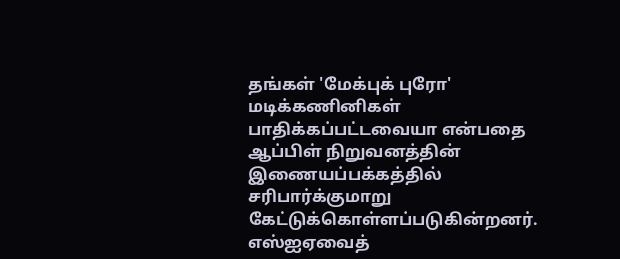தங்கள் 'மேக்புக் புரோ' மடிக்கணினிகள் பாதிக்கப்பட்டவையா என்பதை ஆப்பிள் நிறுவனத்தின் இணையப்பக்கத்தில் சரிபார்க்குமாறு கேட்டுக்கொள்ளப்படுகின்றனர்.
எஸ்ஐஏவைத்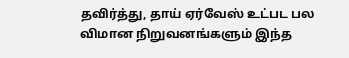தவிர்த்து, தாய் ஏர்வேஸ் உட்பட பல விமான நிறுவனங்களும் இந்த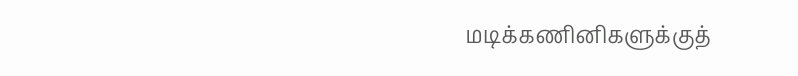மடிக்கணினிகளுக்குத்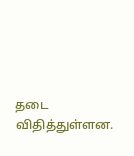தடை விதித்துள்ளன.